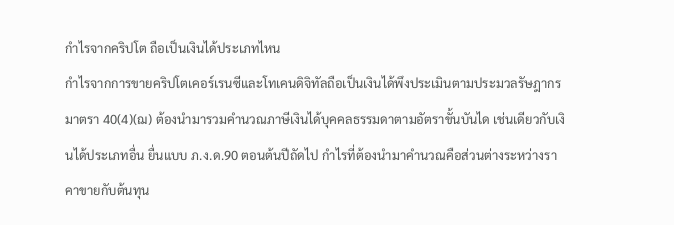กำไรจากคริปโต ถือเป็นเงินได้ประเภทไหน
กำไรจากการขายคริปโตเคอร์เรนซีและโทเคนดิจิทัลถือเป็นเงินได้พึงประเมินตามประมวลรัษฎากร มาตรา 40(4)(ฌ) ต้องนำมารวมคำนวณภาษีเงินได้บุคคลธรรมดาตามอัตราขั้นบันได เช่นเดียวกับเงินได้ประเภทอื่น ยื่นแบบ ภ.ง.ด.90 ตอนต้นปีถัดไป กำไรที่ต้องนำมาคำนวณคือส่วนต่างระหว่างราคาขายกับต้นทุน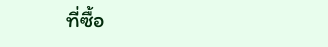ที่ซื้อ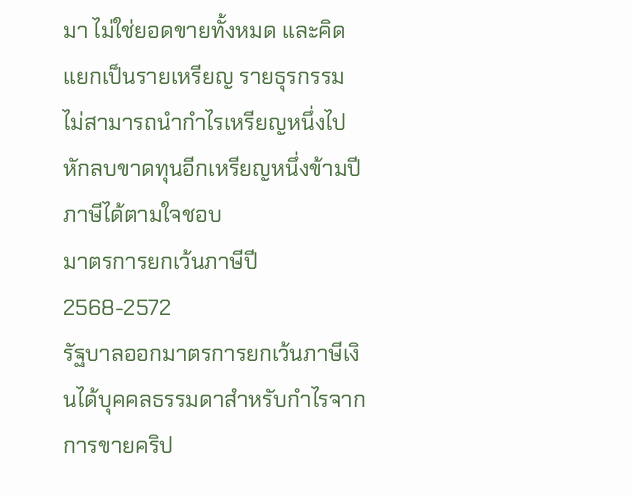มา ไม่ใช่ยอดขายทั้งหมด และคิดแยกเป็นรายเหรียญ รายธุรกรรม ไม่สามารถนำกำไรเหรียญหนึ่งไปหักลบขาดทุนอีกเหรียญหนึ่งข้ามปีภาษีได้ตามใจชอบ
มาตรการยกเว้นภาษีปี 2568-2572
รัฐบาลออกมาตรการยกเว้นภาษีเงินได้บุคคลธรรมดาสำหรับกำไรจากการขายคริป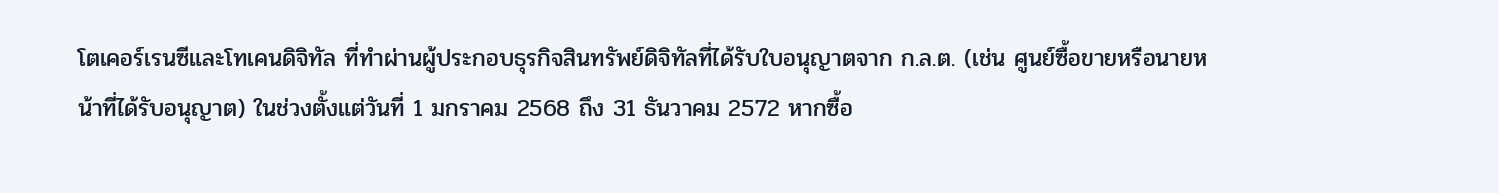โตเคอร์เรนซีและโทเคนดิจิทัล ที่ทำผ่านผู้ประกอบธุรกิจสินทรัพย์ดิจิทัลที่ได้รับใบอนุญาตจาก ก.ล.ต. (เช่น ศูนย์ซื้อขายหรือนายหน้าที่ได้รับอนุญาต) ในช่วงตั้งแต่วันที่ 1 มกราคม 2568 ถึง 31 ธันวาคม 2572 หากซื้อ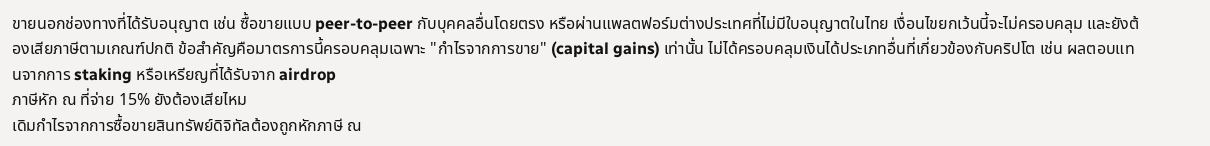ขายนอกช่องทางที่ได้รับอนุญาต เช่น ซื้อขายแบบ peer-to-peer กับบุคคลอื่นโดยตรง หรือผ่านแพลตฟอร์มต่างประเทศที่ไม่มีใบอนุญาตในไทย เงื่อนไขยกเว้นนี้จะไม่ครอบคลุม และยังต้องเสียภาษีตามเกณฑ์ปกติ ข้อสำคัญคือมาตรการนี้ครอบคลุมเฉพาะ "กำไรจากการขาย" (capital gains) เท่านั้น ไม่ได้ครอบคลุมเงินได้ประเภทอื่นที่เกี่ยวข้องกับคริปโต เช่น ผลตอบแทนจากการ staking หรือเหรียญที่ได้รับจาก airdrop
ภาษีหัก ณ ที่จ่าย 15% ยังต้องเสียไหม
เดิมกำไรจากการซื้อขายสินทรัพย์ดิจิทัลต้องถูกหักภาษี ณ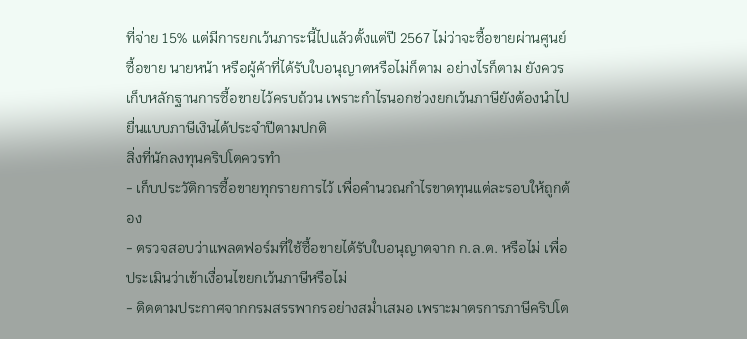ที่จ่าย 15% แต่มีการยกเว้นภาระนี้ไปแล้วตั้งแต่ปี 2567 ไม่ว่าจะซื้อขายผ่านศูนย์ซื้อขาย นายหน้า หรือผู้ค้าที่ได้รับใบอนุญาตหรือไม่ก็ตาม อย่างไรก็ตาม ยังควรเก็บหลักฐานการซื้อขายไว้ครบถ้วน เพราะกำไรนอกช่วงยกเว้นภาษียังต้องนำไปยื่นแบบภาษีเงินได้ประจำปีตามปกติ
สิ่งที่นักลงทุนคริปโตควรทำ
- เก็บประวัติการซื้อขายทุกรายการไว้ เพื่อคำนวณกำไรขาดทุนแต่ละรอบให้ถูกต้อง
- ตรวจสอบว่าแพลตฟอร์มที่ใช้ซื้อขายได้รับใบอนุญาตจาก ก.ล.ต. หรือไม่ เพื่อประเมินว่าเข้าเงื่อนไขยกเว้นภาษีหรือไม่
- ติดตามประกาศจากกรมสรรพากรอย่างสม่ำเสมอ เพราะมาตรการภาษีคริปโต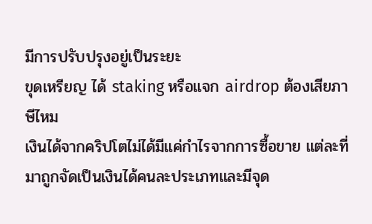มีการปรับปรุงอยู่เป็นระยะ
ขุดเหรียญ ได้ staking หรือแจก airdrop ต้องเสียภาษีไหม
เงินได้จากคริปโตไม่ได้มีแค่กำไรจากการซื้อขาย แต่ละที่มาถูกจัดเป็นเงินได้คนละประเภทและมีจุด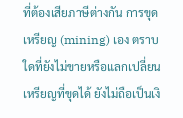ที่ต้องเสียภาษีต่างกัน การขุดเหรียญ (mining) เอง ตราบใดที่ยังไม่ขายหรือแลกเปลี่ยนเหรียญที่ขุดได้ ยังไม่ถือเป็นเงิ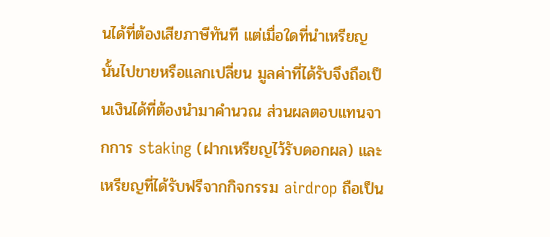นได้ที่ต้องเสียภาษีทันที แต่เมื่อใดที่นำเหรียญนั้นไปขายหรือแลกเปลี่ยน มูลค่าที่ได้รับจึงถือเป็นเงินได้ที่ต้องนำมาคำนวณ ส่วนผลตอบแทนจากการ staking (ฝากเหรียญไว้รับดอกผล) และเหรียญที่ได้รับฟรีจากกิจกรรม airdrop ถือเป็น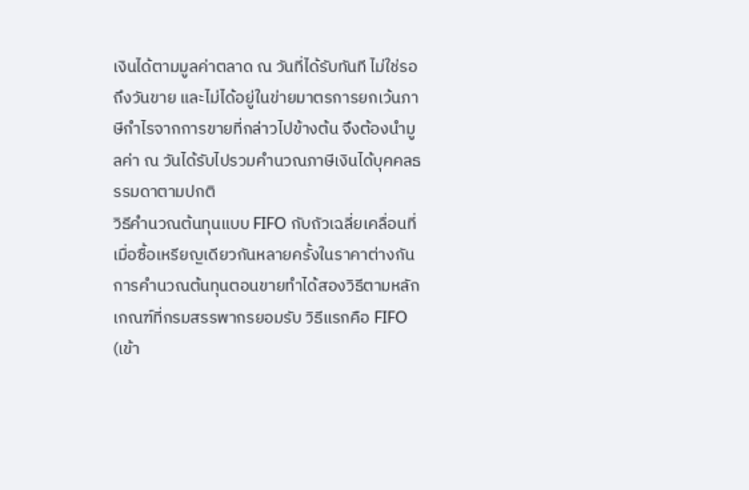เงินได้ตามมูลค่าตลาด ณ วันที่ได้รับทันที ไม่ใช่รอถึงวันขาย และไม่ได้อยู่ในข่ายมาตรการยกเว้นภาษีกำไรจากการขายที่กล่าวไปข้างต้น จึงต้องนำมูลค่า ณ วันได้รับไปรวมคำนวณภาษีเงินได้บุคคลธรรมดาตามปกติ
วิธีคำนวณต้นทุนแบบ FIFO กับถัวเฉลี่ยเคลื่อนที่
เมื่อซื้อเหรียญเดียวกันหลายครั้งในราคาต่างกัน การคำนวณต้นทุนตอนขายทำได้สองวิธีตามหลักเกณฑ์ที่กรมสรรพากรยอมรับ วิธีแรกคือ FIFO (เข้า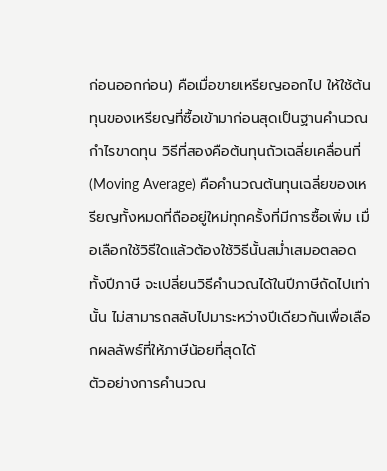ก่อนออกก่อน) คือเมื่อขายเหรียญออกไป ให้ใช้ต้นทุนของเหรียญที่ซื้อเข้ามาก่อนสุดเป็นฐานคำนวณกำไรขาดทุน วิธีที่สองคือต้นทุนถัวเฉลี่ยเคลื่อนที่ (Moving Average) คือคำนวณต้นทุนเฉลี่ยของเหรียญทั้งหมดที่ถืออยู่ใหม่ทุกครั้งที่มีการซื้อเพิ่ม เมื่อเลือกใช้วิธีใดแล้วต้องใช้วิธีนั้นสม่ำเสมอตลอดทั้งปีภาษี จะเปลี่ยนวิธีคำนวณได้ในปีภาษีถัดไปเท่านั้น ไม่สามารถสลับไปมาระหว่างปีเดียวกันเพื่อเลือกผลลัพธ์ที่ให้ภาษีน้อยที่สุดได้
ตัวอย่างการคำนวณ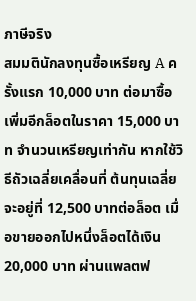ภาษีจริง
สมมตินักลงทุนซื้อเหรียญ A ครั้งแรก 10,000 บาท ต่อมาซื้อเพิ่มอีกล็อตในราคา 15,000 บาท จำนวนเหรียญเท่ากัน หากใช้วิธีถัวเฉลี่ยเคลื่อนที่ ต้นทุนเฉลี่ยจะอยู่ที่ 12,500 บาทต่อล็อต เมื่อขายออกไปหนึ่งล็อตได้เงิน 20,000 บาท ผ่านแพลตฟ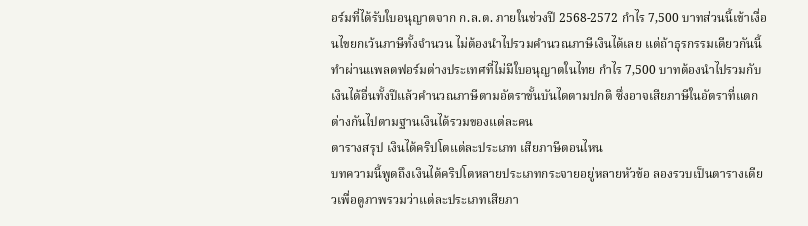อร์มที่ได้รับใบอนุญาตจาก ก.ล.ต. ภายในช่วงปี 2568-2572 กำไร 7,500 บาทส่วนนี้เข้าเงื่อนไขยกเว้นภาษีทั้งจำนวน ไม่ต้องนำไปรวมคำนวณภาษีเงินได้เลย แต่ถ้าธุรกรรมเดียวกันนี้ทำผ่านแพลตฟอร์มต่างประเทศที่ไม่มีใบอนุญาตในไทย กำไร 7,500 บาทต้องนำไปรวมกับเงินได้อื่นทั้งปีแล้วคำนวณภาษีตามอัตราขั้นบันไดตามปกติ ซึ่งอาจเสียภาษีในอัตราที่แตกต่างกันไปตามฐานเงินได้รวมของแต่ละคน
ตารางสรุป เงินได้คริปโตแต่ละประเภท เสียภาษีตอนไหน
บทความนี้พูดถึงเงินได้คริปโตหลายประเภทกระจายอยู่หลายหัวข้อ ลองรวบเป็นตารางเดียวเพื่อดูภาพรวมว่าแต่ละประเภทเสียภา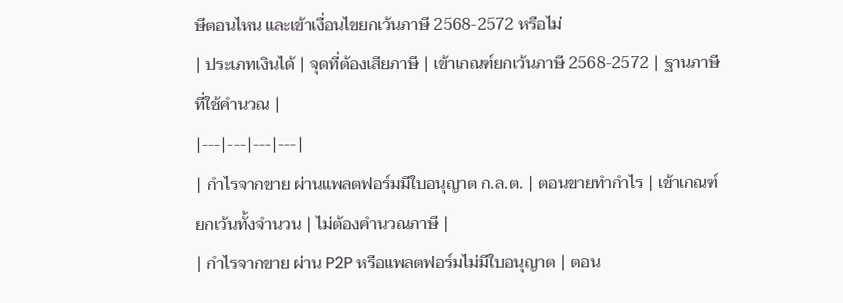ษีตอนไหน และเข้าเงื่อนไขยกเว้นภาษี 2568-2572 หรือไม่
| ประเภทเงินได้ | จุดที่ต้องเสียภาษี | เข้าเกณฑ์ยกเว้นภาษี 2568-2572 | ฐานภาษีที่ใช้คำนวณ |
|---|---|---|---|
| กำไรจากขาย ผ่านแพลตฟอร์มมีใบอนุญาต ก.ล.ต. | ตอนขายทำกำไร | เข้าเกณฑ์ ยกเว้นทั้งจำนวน | ไม่ต้องคำนวณภาษี |
| กำไรจากขาย ผ่าน P2P หรือแพลตฟอร์มไม่มีใบอนุญาต | ตอน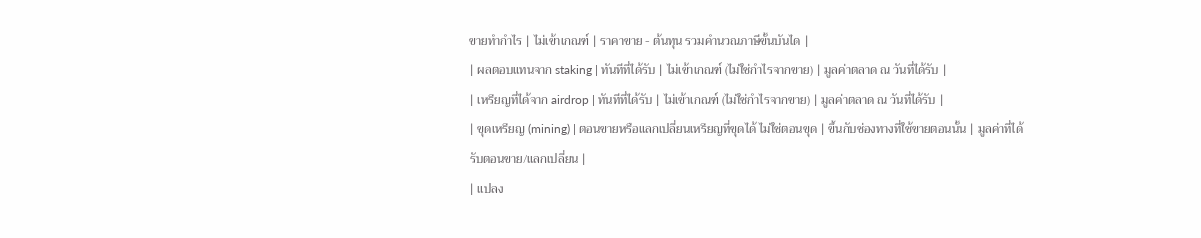ขายทำกำไร | ไม่เข้าเกณฑ์ | ราคาขาย - ต้นทุน รวมคำนวณภาษีขั้นบันได |
| ผลตอบแทนจาก staking | ทันทีที่ได้รับ | ไม่เข้าเกณฑ์ (ไม่ใช่กำไรจากขาย) | มูลค่าตลาด ณ วันที่ได้รับ |
| เหรียญที่ได้จาก airdrop | ทันทีที่ได้รับ | ไม่เข้าเกณฑ์ (ไม่ใช่กำไรจากขาย) | มูลค่าตลาด ณ วันที่ได้รับ |
| ขุดเหรียญ (mining) | ตอนขายหรือแลกเปลี่ยนเหรียญที่ขุดได้ ไม่ใช่ตอนขุด | ขึ้นกับช่องทางที่ใช้ขายตอนนั้น | มูลค่าที่ได้รับตอนขาย/แลกเปลี่ยน |
| แปลง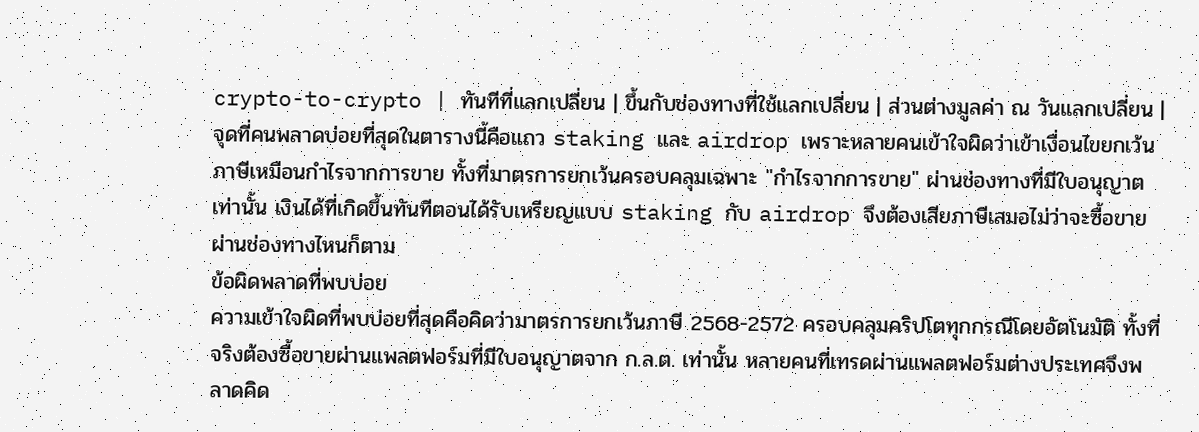crypto-to-crypto | ทันทีที่แลกเปลี่ยน | ขึ้นกับช่องทางที่ใช้แลกเปลี่ยน | ส่วนต่างมูลค่า ณ วันแลกเปลี่ยน |
จุดที่คนพลาดบ่อยที่สุดในตารางนี้คือแถว staking และ airdrop เพราะหลายคนเข้าใจผิดว่าเข้าเงื่อนไขยกเว้นภาษีเหมือนกำไรจากการขาย ทั้งที่มาตรการยกเว้นครอบคลุมเฉพาะ "กำไรจากการขาย" ผ่านช่องทางที่มีใบอนุญาตเท่านั้น เงินได้ที่เกิดขึ้นทันทีตอนได้รับเหรียญแบบ staking กับ airdrop จึงต้องเสียภาษีเสมอไม่ว่าจะซื้อขายผ่านช่องทางไหนก็ตาม
ข้อผิดพลาดที่พบบ่อย
ความเข้าใจผิดที่พบบ่อยที่สุดคือคิดว่ามาตรการยกเว้นภาษี 2568-2572 ครอบคลุมคริปโตทุกกรณีโดยอัตโนมัติ ทั้งที่จริงต้องซื้อขายผ่านแพลตฟอร์มที่มีใบอนุญาตจาก ก.ล.ต. เท่านั้น หลายคนที่เทรดผ่านแพลตฟอร์มต่างประเทศจึงพลาดคิด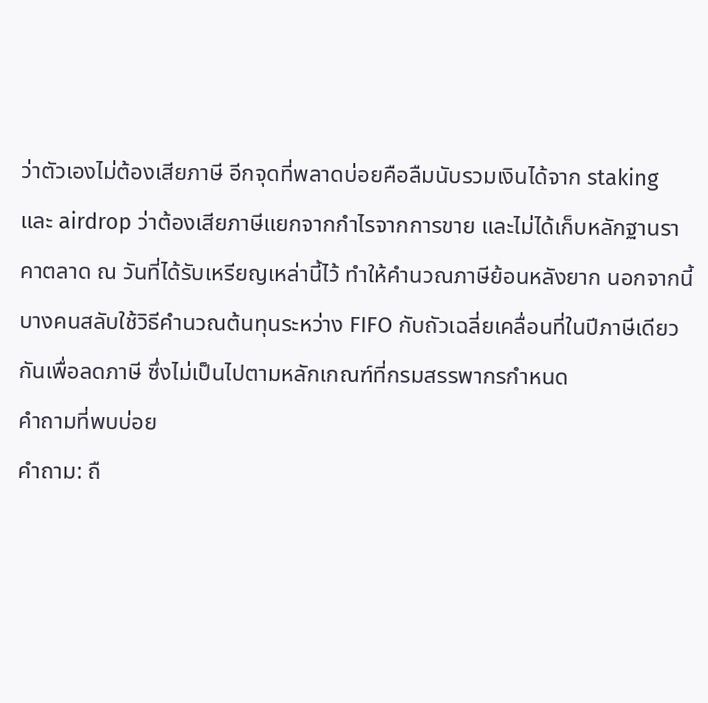ว่าตัวเองไม่ต้องเสียภาษี อีกจุดที่พลาดบ่อยคือลืมนับรวมเงินได้จาก staking และ airdrop ว่าต้องเสียภาษีแยกจากกำไรจากการขาย และไม่ได้เก็บหลักฐานราคาตลาด ณ วันที่ได้รับเหรียญเหล่านี้ไว้ ทำให้คำนวณภาษีย้อนหลังยาก นอกจากนี้บางคนสลับใช้วิธีคำนวณต้นทุนระหว่าง FIFO กับถัวเฉลี่ยเคลื่อนที่ในปีภาษีเดียวกันเพื่อลดภาษี ซึ่งไม่เป็นไปตามหลักเกณฑ์ที่กรมสรรพากรกำหนด
คำถามที่พบบ่อย
คำถาม: ถื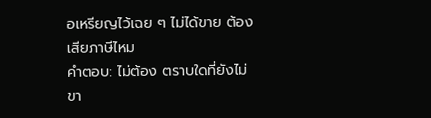อเหรียญไว้เฉย ๆ ไม่ได้ขาย ต้องเสียภาษีไหม
คำตอบ: ไม่ต้อง ตราบใดที่ยังไม่ขา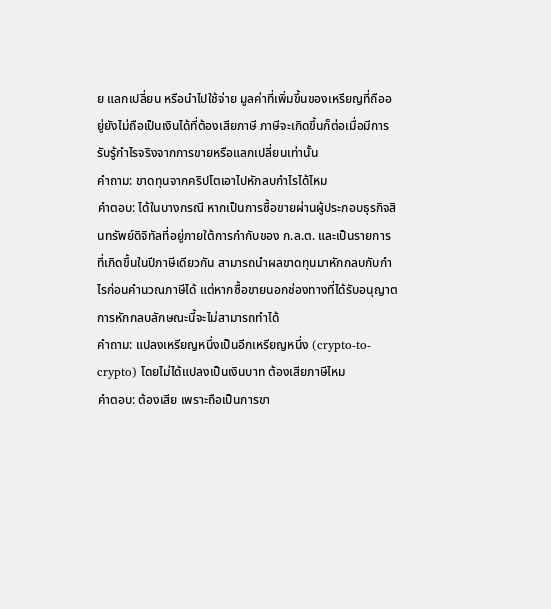ย แลกเปลี่ยน หรือนำไปใช้จ่าย มูลค่าที่เพิ่มขึ้นของเหรียญที่ถืออยู่ยังไม่ถือเป็นเงินได้ที่ต้องเสียภาษี ภาษีจะเกิดขึ้นก็ต่อเมื่อมีการรับรู้กำไรจริงจากการขายหรือแลกเปลี่ยนเท่านั้น
คำถาม: ขาดทุนจากคริปโตเอาไปหักลบกำไรได้ไหม
คำตอบ: ได้ในบางกรณี หากเป็นการซื้อขายผ่านผู้ประกอบธุรกิจสินทรัพย์ดิจิทัลที่อยู่ภายใต้การกำกับของ ก.ล.ต. และเป็นรายการที่เกิดขึ้นในปีภาษีเดียวกัน สามารถนำผลขาดทุนมาหักกลบกับกำไรก่อนคำนวณภาษีได้ แต่หากซื้อขายนอกช่องทางที่ได้รับอนุญาต การหักกลบลักษณะนี้จะไม่สามารถทำได้
คำถาม: แปลงเหรียญหนึ่งเป็นอีกเหรียญหนึ่ง (crypto-to-crypto) โดยไม่ได้แปลงเป็นเงินบาท ต้องเสียภาษีไหม
คำตอบ: ต้องเสีย เพราะถือเป็นการขา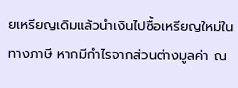ยเหรียญเดิมแล้วนำเงินไปซื้อเหรียญใหม่ในทางภาษี หากมีกำไรจากส่วนต่างมูลค่า ณ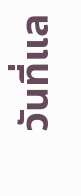วันที่แล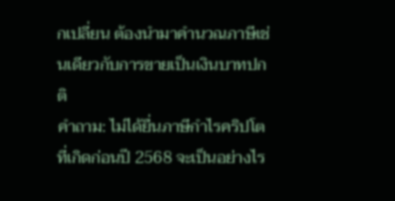กเปลี่ยน ต้องนำมาคำนวณภาษีเช่นเดียวกับการขายเป็นเงินบาทปกติ
คำถาม: ไม่ได้ยื่นภาษีกำไรคริปโตที่เกิดก่อนปี 2568 จะเป็นอย่างไร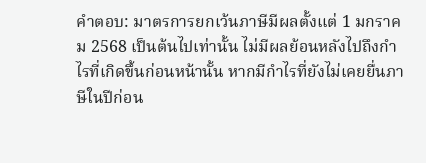คำตอบ: มาตรการยกเว้นภาษีมีผลตั้งแต่ 1 มกราคม 2568 เป็นต้นไปเท่านั้น ไม่มีผลย้อนหลังไปถึงกำไรที่เกิดขึ้นก่อนหน้านั้น หากมีกำไรที่ยังไม่เคยยื่นภาษีในปีก่อน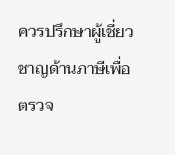ควรปรึกษาผู้เชี่ยวชาญด้านภาษีเพื่อตรวจ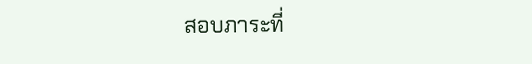สอบภาระที่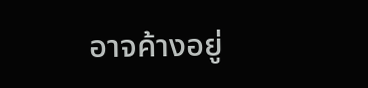อาจค้างอยู่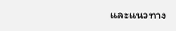และแนวทาง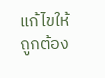แก้ไขให้ถูกต้อง